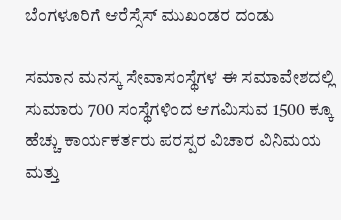ಬೆಂಗಳೂರಿಗೆ ಆರೆಸ್ಸೆಸ್ ಮುಖಂಡರ ದಂಡು

ಸಮಾನ ಮನಸ್ಕ ಸೇವಾಸಂಸ್ಥೆಗಳ ಈ ಸಮಾವೇಶದಲ್ಲಿ ಸುಮಾರು 700 ಸಂಸ್ಥೆಗಳಿಂದ ಆಗಮಿಸುವ 1500 ಕ್ಕೂ ಹೆಚ್ಚು ಕಾರ್ಯಕರ್ತರು ಪರಸ್ಪರ ವಿಚಾರ ವಿನಿಮಯ ಮತ್ತು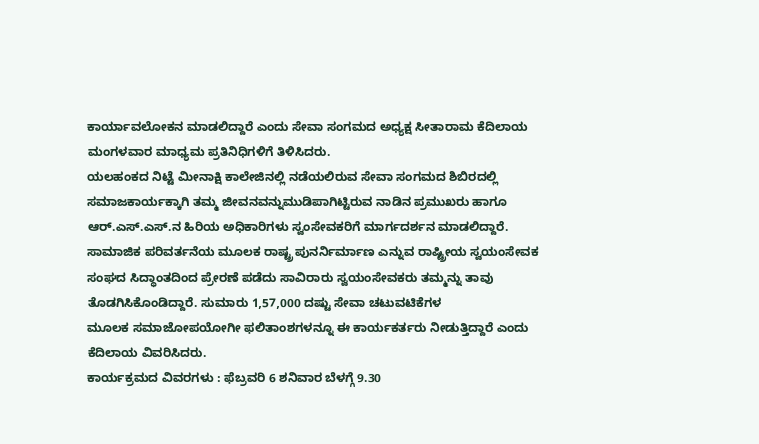ಕಾರ್ಯಾವಲೋಕನ ಮಾಡಲಿದ್ದಾರೆ ಎಂದು ಸೇವಾ ಸಂಗಮದ ಅಧ್ಯಕ್ಷ ಸೀತಾರಾಮ ಕೆದಿಲಾಯ ಮಂಗಳವಾರ ಮಾಧ್ಯಮ ಪ್ರತಿನಿಧಿಗಳಿಗೆ ತಿಳಿಸಿದರು.
ಯಲಹಂಕದ ನಿಟ್ಟೆ ಮೀನಾಕ್ಷಿ ಕಾಲೇಜಿನಲ್ಲಿ ನಡೆಯಲಿರುವ ಸೇವಾ ಸಂಗಮದ ಶಿಬಿರದಲ್ಲಿ ಸಮಾಜಕಾರ್ಯಕ್ಕಾಗಿ ತಮ್ಮ ಜೀವನವನ್ನುಮುಡಿಪಾಗಿಟ್ಟಿರುವ ನಾಡಿನ ಪ್ರಮುಖರು ಹಾಗೂ ಆರ್.ಎಸ್.ಎಸ್.ನ ಹಿರಿಯ ಅಧಿಕಾರಿಗಳು ಸ್ವಂಸೇವಕರಿಗೆ ಮಾರ್ಗದರ್ಶನ ಮಾಡಲಿದ್ದಾರೆ.
ಸಾಮಾಜಿಕ ಪರಿವರ್ತನೆಯ ಮೂಲಕ ರಾಷ್ಟ್ರ ಪುನರ್ನಿರ್ಮಾಣ ಎನ್ನುವ ರಾಷ್ಟ್ರೀಯ ಸ್ವಯಂಸೇವಕ ಸಂಘದ ಸಿದ್ಧಾಂತದಿಂದ ಪ್ರೇರಣೆ ಪಡೆದು ಸಾವಿರಾರು ಸ್ವಯಂಸೇವಕರು ತಮ್ಮನ್ನು ತಾವು ತೊಡಗಿಸಿಕೊಂಡಿದ್ದಾರೆ. ಸುಮಾರು 1,57,000 ದಷ್ಟು ಸೇವಾ ಚಟುವಟಿಕೆಗಳ
ಮೂಲಕ ಸಮಾಜೋಪಯೋಗೀ ಫಲಿತಾಂಶಗಳನ್ನೂ ಈ ಕಾರ್ಯಕರ್ತರು ನೀಡುತ್ತಿದ್ದಾರೆ ಎಂದು ಕೆದಿಲಾಯ ವಿವರಿಸಿದರು.
ಕಾರ್ಯಕ್ರಮದ ವಿವರಗಳು : ಫೆಬ್ರವರಿ 6 ಶನಿವಾರ ಬೆಳಗ್ಗೆ 9.30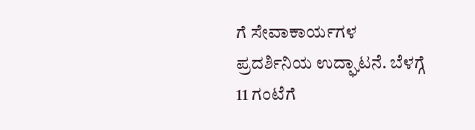ಗೆ ಸೇವಾಕಾರ್ಯಗಳ ಪ್ರದರ್ಶಿನಿಯ ಉದ್ಘಾಟನೆ. ಬೆಳಗ್ಗೆ 11 ಗಂಟೆಗೆ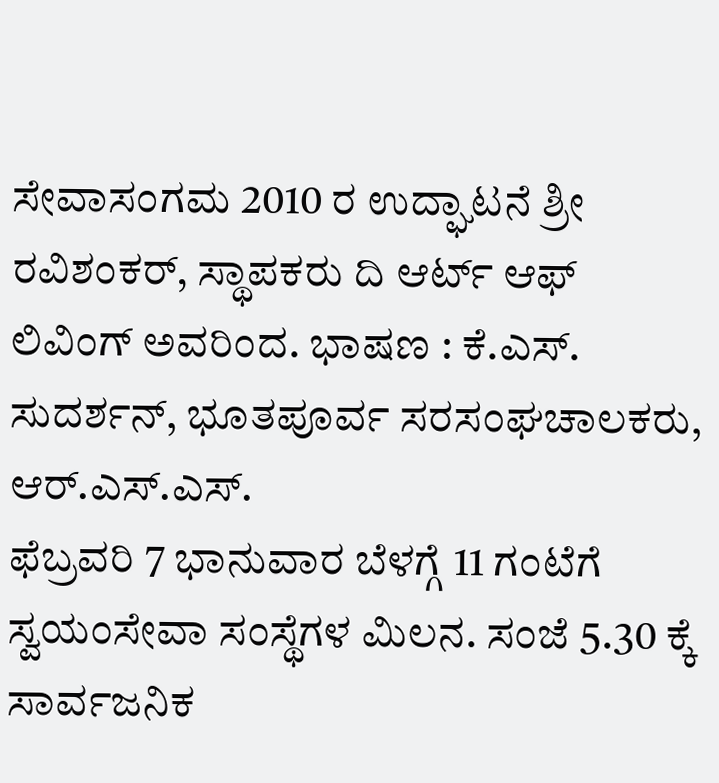ಸೇವಾಸಂಗಮ 2010 ರ ಉದ್ಘಾಟನೆ ಶ್ರೀ ರವಿಶಂಕರ್, ಸ್ಥಾಪಕರು ದಿ ಆರ್ಟ್ ಆಫ್ ಲಿವಿಂಗ್ ಅವರಿಂದ. ಭಾಷಣ : ಕೆ.ಎಸ್. ಸುದರ್ಶನ್, ಭೂತಪೂರ್ವ ಸರಸಂಘಚಾಲಕರು, ಆರ್.ಎಸ್.ಎಸ್.
ಫೆಬ್ರವರಿ 7 ಭಾನುವಾರ ಬೆಳಗ್ಗೆ 11 ಗಂಟೆಗೆ ಸ್ವಯಂಸೇವಾ ಸಂಸ್ಥೆಗಳ ಮಿಲನ. ಸಂಜೆ 5.30 ಕ್ಕೆ ಸಾರ್ವಜನಿಕ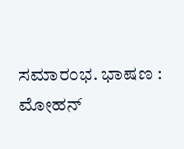ಸಮಾರಂಭ. ಭಾಷಣ : ಮೋಹನ್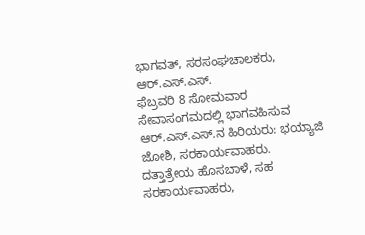ಭಾಗವತ್, ಸರಸಂಘಚಾಲಕರು, ಆರ್.ಎಸ್.ಎಸ್.
ಫೆಬ್ರವರಿ 8 ಸೋಮವಾರ ಸೇವಾಸಂಗಮದಲ್ಲಿ ಭಾಗವಹಿಸುವ ಆರ್.ಎಸ್.ಎಸ್.ನ ಹಿರಿಯರು: ಭಯ್ಯಾಜಿ ಜೋಶಿ, ಸರಕಾರ್ಯವಾಹರು. ದತ್ತಾತ್ರೇಯ ಹೊಸಬಾಳೆ, ಸಹ ಸರಕಾರ್ಯವಾಹರು,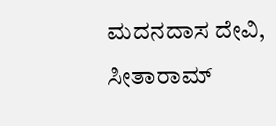ಮದನದಾಸ ದೇವಿ, ಸೀತಾರಾಮ್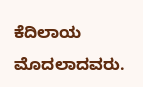ಕೆದಿಲಾಯ ಮೊದಲಾದವರು.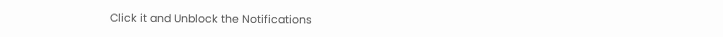Click it and Unblock the Notifications